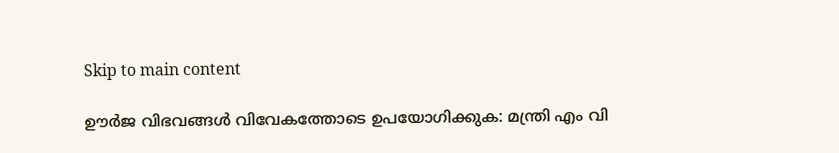Skip to main content

ഊർജ വിഭവങ്ങൾ വിവേകത്തോടെ ഉപയോഗിക്കുക: മന്ത്രി എം വി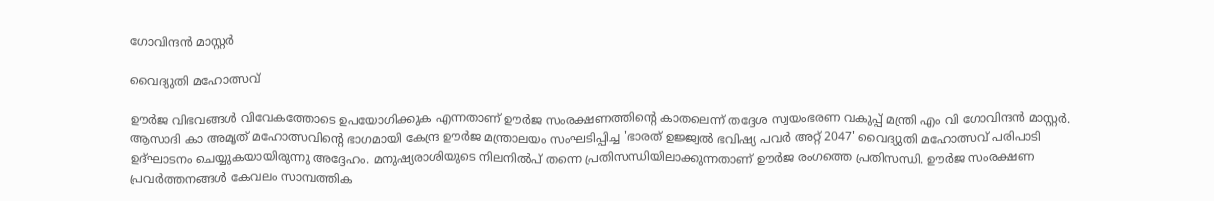ഗോവിന്ദൻ മാസ്റ്റർ

വൈദ്യുതി മഹോത്സവ്

ഊർജ വിഭവങ്ങൾ വിവേകത്തോടെ ഉപയോഗിക്കുക എന്നതാണ് ഊർജ സംരക്ഷണത്തിന്റെ കാതലെന്ന് തദ്ദേശ സ്വയംഭരണ വകുപ്പ് മന്ത്രി എം വി ഗോവിന്ദൻ മാസ്റ്റർ. ആസാദി കാ അമൃത് മഹോത്സവിന്റെ ഭാഗമായി കേന്ദ്ര ഊർജ മന്ത്രാലയം സംഘടിപ്പിച്ച 'ഭാരത് ഉജ്ജ്വൽ ഭവിഷ്യ പവർ അറ്റ് 2047' വൈദ്യുതി മഹോത്സവ് പരിപാടി ഉദ്ഘാടനം ചെയ്യുകയായിരുന്നു അദ്ദേഹം. മനുഷ്യരാശിയുടെ നിലനിൽപ് തന്നെ പ്രതിസന്ധിയിലാക്കുന്നതാണ് ഊർജ രംഗത്തെ പ്രതിസന്ധി. ഊർജ സംരക്ഷണ പ്രവർത്തനങ്ങൾ കേവലം സാമ്പത്തിക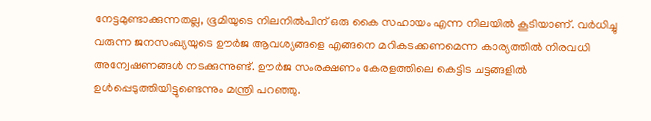നേട്ടമുണ്ടാക്കുന്നതല്ല, ഭൂമിയുടെ നിലനിൽപിന് ഒരു കൈ സഹായം എന്ന നിലയിൽ കൂടിയാണ്. വർധിച്ചു വരുന്ന ജനസംഖ്യയുടെ ഊർജ ആവശ്യങ്ങളെ എങ്ങനെ മറികടക്കണമെന്ന കാര്യത്തിൽ നിരവധി അന്വേഷണങ്ങൾ നടക്കുന്നുണ്ട്. ഊർജ സംരക്ഷണം കേരളത്തിലെ കെട്ടിട ചട്ടങ്ങളിൽ ഉൾപ്പെടുത്തിയിട്ടുണ്ടെന്നും മന്ത്രി പറഞ്ഞു.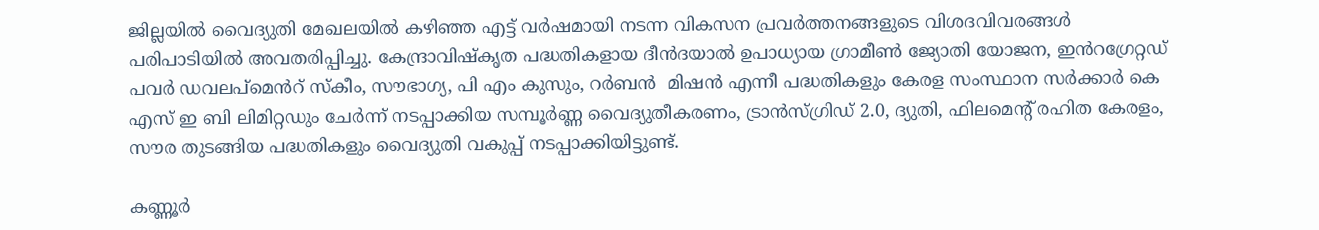ജില്ലയിൽ വൈദ്യുതി മേഖലയിൽ കഴിഞ്ഞ എട്ട് വർഷമായി നടന്ന വികസന പ്രവർത്തനങ്ങളുടെ വിശദവിവരങ്ങൾ പരിപാടിയിൽ അവതരിപ്പിച്ചു. കേന്ദ്രാവിഷ്‌കൃത പദ്ധതികളായ ദീൻദയാൽ ഉപാധ്യായ ഗ്രാമീൺ ജ്യോതി യോജന, ഇൻറഗ്രേറ്റഡ് പവർ ഡവലപ്‌മെൻറ് സ്‌കീം, സൗഭാഗ്യ, പി എം കുസും, റർബൻ  മിഷൻ എന്നീ പദ്ധതികളും കേരള സംസ്ഥാന സർക്കാർ കെ എസ് ഇ ബി ലിമിറ്റഡും ചേർന്ന് നടപ്പാക്കിയ സമ്പൂർണ്ണ വൈദ്യുതീകരണം, ട്രാൻസ്ഗ്രിഡ് 2.0, ദ്യുതി, ഫിലമെന്റ് രഹിത കേരളം, സൗര തുടങ്ങിയ പദ്ധതികളും വൈദ്യുതി വകുപ്പ് നടപ്പാക്കിയിട്ടുണ്ട്.

കണ്ണൂർ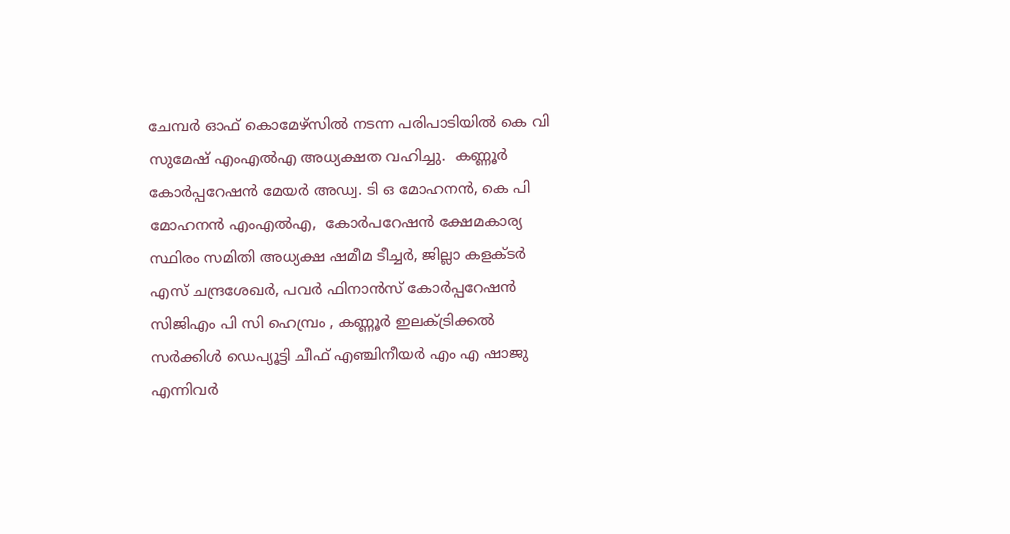ചേമ്പർ ഓഫ് കൊമേഴ്‌സിൽ നടന്ന പരിപാടിയിൽ കെ വി സുമേഷ് എംഎൽഎ അധ്യക്ഷത വഹിച്ചു.  കണ്ണൂർ കോർപ്പറേഷൻ മേയർ അഡ്വ. ടി ഒ മോഹനൻ, കെ പി മോഹനൻ എംഎൽഎ,  കോർപറേഷൻ ക്ഷേമകാര്യ സ്ഥിരം സമിതി അധ്യക്ഷ ഷമീമ ടീച്ചർ, ജില്ലാ കളക്ടർ എസ് ചന്ദ്രശേഖർ, പവർ ഫിനാൻസ് കോർപ്പറേഷൻ സിജിഎം പി സി ഹെമ്പ്രം , കണ്ണൂർ ഇലക്ട്രിക്കൽ സർക്കിൾ ഡെപ്യൂട്ടി ചീഫ് എഞ്ചിനീയർ എം എ ഷാജു എന്നിവർ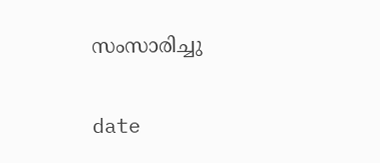സംസാരിച്ചു

date